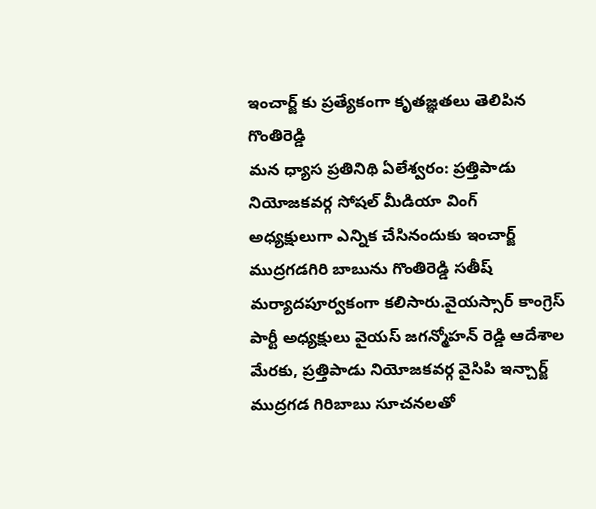ఇంచార్జ్ కు ప్రత్యేకంగా కృతజ్ఞతలు తెలిపిన గొంతిరెడ్డి
మన ధ్యాస ప్రతినిథి ఏలేశ్వరం: ప్రత్తిపాడు నియోజకవర్గ సోషల్ మీడియా వింగ్ అధ్యక్షులుగా ఎన్నిక చేసినందుకు ఇంచార్జ్ ముద్రగడగిరి బాబును గొంతిరెడ్డి సతీష్ మర్యాదపూర్వకంగా కలిసారు.వైయస్సార్ కాంగ్రెస్ పార్టీ అధ్యక్షులు వైయస్ జగన్మోహన్ రెడ్డి ఆదేశాల మేరకు, ప్రత్తిపాడు నియోజకవర్గ వైసిపి ఇన్చార్జ్ ముద్రగడ గిరిబాబు సూచనలతో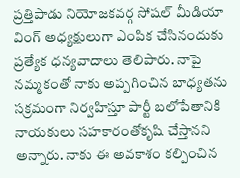ప్రత్తిపాడు నియోజకవర్గ సోషల్ మీడియా వింగ్ అధ్యక్షులుగా ఎంపిక చేసినందుకు ప్రత్యేక ధన్యవాదాలు తెలిపారు. నాపై నమ్మకంతో నాకు అప్పగించిన బాధ్యతను సక్రమంగా నిర్వహిస్తూ పార్టీ బలోపేతానికి నాయకులు సహకారంతోకృషి చేస్తానని అన్నారు. నాకు ఈ అవకాశం కల్పించిన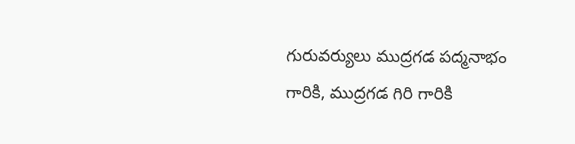గురువర్యులు ముద్రగడ పద్మనాభం గారికి, ముద్రగడ గిరి గారికి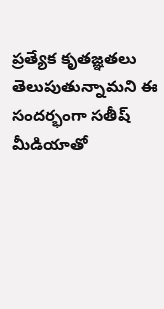ప్రత్యేక కృతజ్ఞతలు తెలుపుతున్నామని ఈ సందర్భంగా సతీష్ మీడియాతో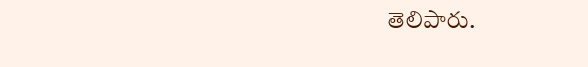తెలిపారు.